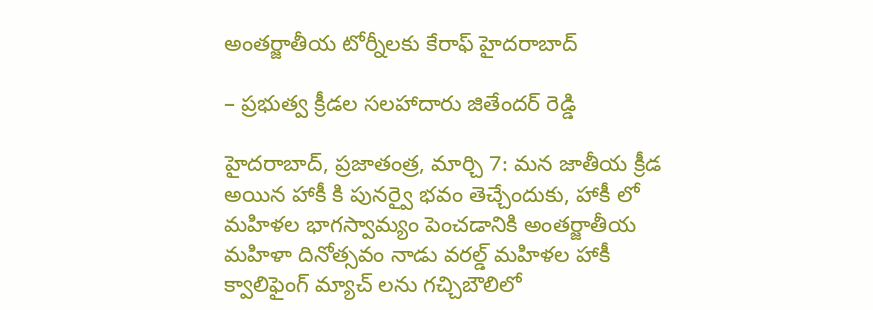అంతర్జాతీయ టోర్నీలకు కేరాఫ్ హైదరాబాద్

– ప్రభుత్వ క్రీడల సలహాదారు జితేందర్ రెడ్డి

హైదరాబాద్, ప్రజాతంత్ర, మార్చి 7: మన జాతీయ క్రీడ అయిన హాకీ కి పునర్వై భవం తెచ్చేందుకు, హాకీ లో మహిళల భాగస్వామ్యం పెంచడానికి అంతర్జాతీయ మహిళా దినోత్సవం నాడు వరల్డ్ మహిళల హాకీ క్వాలిఫైంగ్ మ్యాచ్ లను గచ్చిబౌలిలో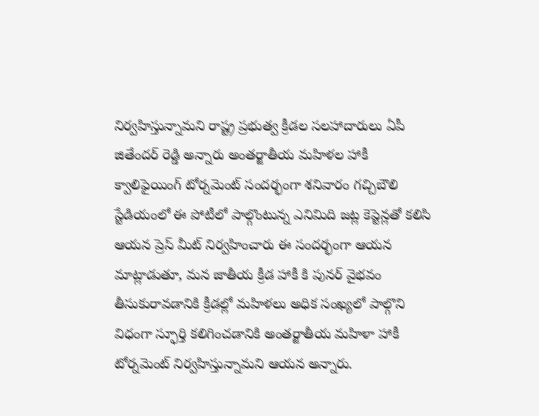నిర్వహిస్తున్నామని రాష్ట్ర ప్రభుత్వ క్రీడల సలహాదారులు ఏపీ జితేందర్ రెడ్డి అన్నారు అంతర్జాతీయ మహిళల హాకీ క్వాలిఫైయింగ్ టోర్నమెంట్ సందర్భంగా శనివారం గచ్చిబౌలి స్టేడియంలో ఈ పోటీలో పాల్గొంటున్న ఎనిమిది జట్ల కెప్టెన్లతో కలిసి ఆయన ప్రెస్ మీట్ నిర్వహించారు ఈ సందర్భంగా ఆయన మాట్లాడుతూ, మన జాతీయ క్రీడ హాకీ కి పునర్ వైభవం తీసుకురావడానికి క్రీడల్లో మహిళలు అధిక సంఖ్యలో పాల్గొని విధంగా స్ఫూర్తి కలిగించడానికి అంతర్జాతీయ మహిళా హాకీ టోర్నమెంట్ నిర్వహిస్తున్నామని ఆయన అన్నారు.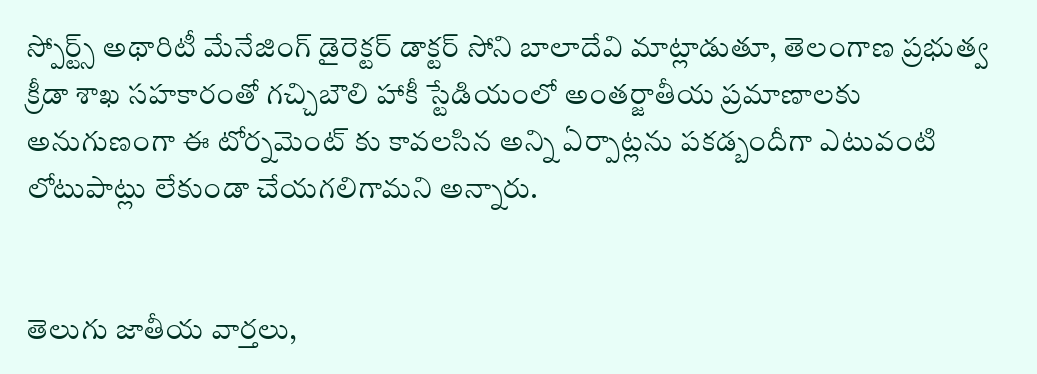స్పోర్ట్స్ అథారిటీ మేనేజింగ్ డైరెక్టర్ డాక్టర్ సోని బాలాదేవి మాట్లాడుతూ, తెలంగాణ ప్రభుత్వ క్రీడా శాఖ సహకారంతో గచ్చిబౌలి హాకీ స్టేడియంలో అంతర్జాతీయ ప్రమాణాలకు అనుగుణంగా ఈ టోర్నమెంట్ కు కావలసిన అన్ని ఏర్పాట్లను పకడ్బందీగా ఎటువంటి లోటుపాట్లు లేకుండా చేయగలిగామని అన్నారు.


తెలుగు జాతీయ వార్తలు,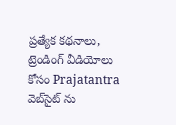ప్రత్యేక కథనాలు, ట్రెండింగ్ వీడియోలు కోసం Prajatantra వెబ్‌సైట్ ను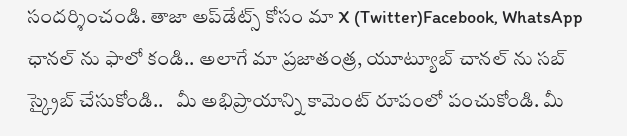సందర్శించండి. తాజా అప్‌డేట్స్ కోసం మా X (Twitter)Facebook, WhatsApp ఛానల్ ను ఫాలో కండి.. అలాగే మా ప్రజాతంత్ర, యూట్యూబ్ చానల్ ను సబ్ స్క్రైబ్ చేసుకోండి..   మీ అభిప్రాయాన్ని కామెంట్ రూపంలో పంచుకోండి. మీ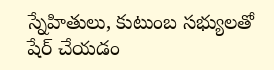స్నేహితులు, కుటుంబ సభ్యులతో షేర్ చేయడం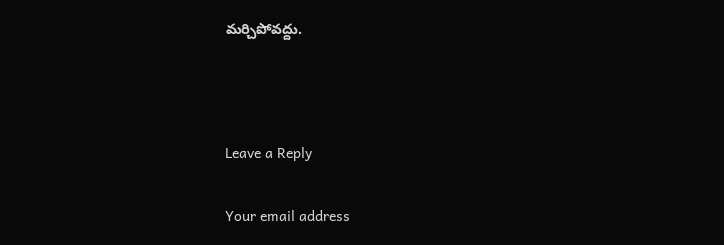మర్చిపోవద్దు.



Leave a Reply

Your email address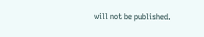will not be published.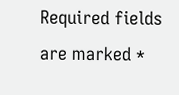Required fields are marked *